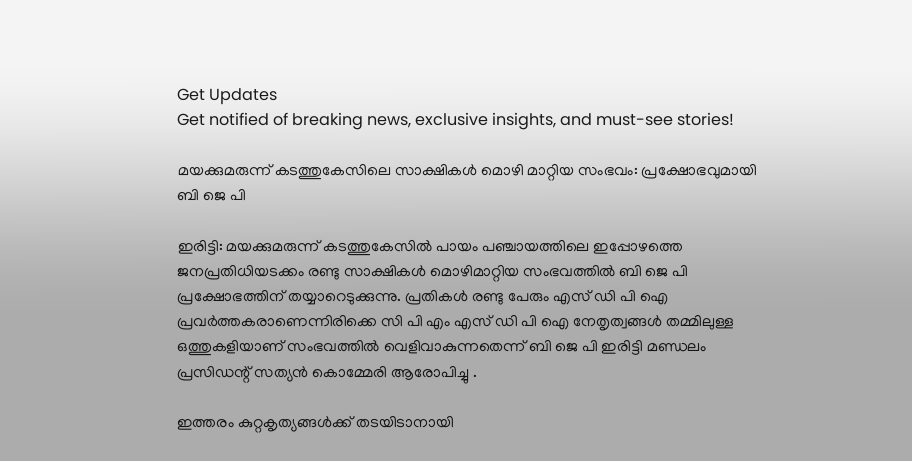Get Updates
Get notified of breaking news, exclusive insights, and must-see stories!

മയക്കുമരുന്ന് കടത്തുകേസിലെ സാക്ഷികൾ മൊഴി മാറ്റിയ സംഭവം: പ്രക്ഷോഭവുമായി ബി ജെ പി

ഇരിട്ടി: മയക്കുമരുന്ന് കടത്തുകേസിൽ പായം പഞ്ചായത്തിലെ ഇപ്പോഴത്തെ ജനപ്രതിധിയടക്കം രണ്ടു സാക്ഷികൾ മൊഴിമാറ്റിയ സംഭവത്തിൽ ബി ജെ പി പ്രക്ഷോഭത്തിന്‌ തയ്യാറെടുക്കുന്നു. പ്രതികൾ രണ്ടു പേരും എസ് ഡി പി ഐ പ്രവർത്തകരാണെന്നിരിക്കെ സി പി എം എസ് ഡി പി ഐ നേതൃത്വങ്ങൾ തമ്മിലുള്ള ഒത്തുകളിയാണ് സംഭവത്തിൽ വെളിവാകുന്നതെന്ന് ബി ജെ പി ഇരിട്ടി മണ്ഡലം പ്രസിഡന്റ് സത്യൻ കൊമ്മേരി ആരോപിച്ചു .

ഇത്തരം കുറ്റകൃത്യങ്ങൾക്ക് തടയിടാനായി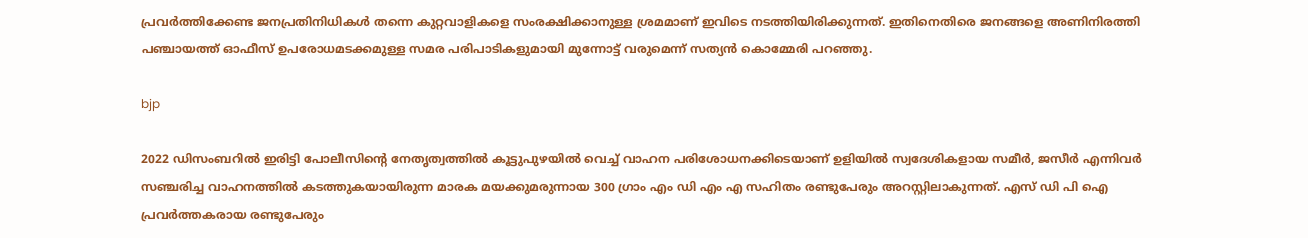പ്രവർത്തിക്കേണ്ട ജനപ്രതിനിധികൾ തന്നെ കുറ്റവാളികളെ സംരക്ഷിക്കാനുള്ള ശ്രമമാണ് ഇവിടെ നടത്തിയിരിക്കുന്നത്. ഇതിനെതിരെ ജനങ്ങളെ അണിനിരത്തി പഞ്ചായത്ത് ഓഫീസ് ഉപരോധമടക്കമുള്ള സമര പരിപാടികളുമായി മുന്നോട്ട് വരുമെന്ന് സത്യൻ കൊമ്മേരി പറഞ്ഞു.

bjp

2022 ഡിസംബറിൽ ഇരിട്ടി പോലീസിന്റെ നേതൃത്വത്തിൽ കൂട്ടുപുഴയിൽ വെച്ച് വാഹന പരിശോധനക്കിടെയാണ് ഉളിയിൽ സ്വദേശികളായ സമീർ, ജസീർ എന്നിവർ സഞ്ചരിച്ച വാഹനത്തിൽ കടത്തുകയായിരുന്ന മാരക മയക്കുമരുന്നായ 300 ഗ്രാം എം ഡി എം എ സഹിതം രണ്ടുപേരും അറസ്റ്റിലാകുന്നത്. എസ് ഡി പി ഐ പ്രവർത്തകരായ രണ്ടുപേരും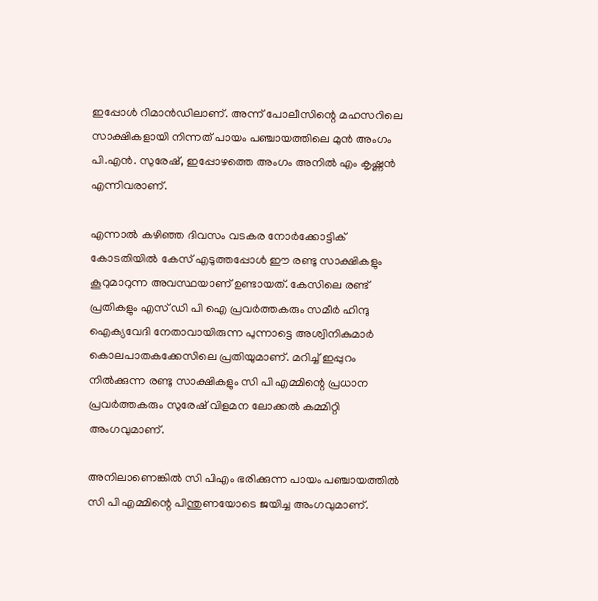ഇപ്പോൾ റിമാൻഡിലാണ്. അന്ന് പോലീസിന്റെ മഹസറിലെ സാക്ഷികളായി നിന്നത് പായം പഞ്ചായത്തിലെ മുൻ അംഗം പി.എൻ. സുരേഷ്, ഇപ്പോഴത്തെ അംഗം അനിൽ എം കൃഷ്ണൻ എന്നിവരാണ്.

എന്നാൽ കഴിഞ്ഞ ദിവസം വടകര നോർക്കോട്ടിക് കോടതിയിൽ കേസ് എടുത്തപ്പോൾ ഈ രണ്ടു സാക്ഷികളും കൂറുമാറുന്ന അവസ്ഥയാണ് ഉണ്ടായത്. കേസിലെ രണ്ട് പ്രതികളും എസ് ഡി പി ഐ പ്രവർത്തകരും സമീർ ഹിന്ദു ഐക്യവേദി നേതാവായിരുന്ന പുന്നാട്ടെ അശ്വിനികുമാർ കൊലപാതകക്കേസിലെ പ്രതിയുമാണ്. മറിച്ച് ഇപ്പുറം നിൽക്കുന്ന രണ്ടു സാക്ഷികളും സി പി എമ്മിന്റെ പ്രധാന പ്രവർത്തകരും സുരേഷ് വിളമന ലോക്കൽ കമ്മിറ്റി അംഗവുമാണ്.

അനിലാണെങ്കിൽ സി പിഎം ഭരിക്കുന്ന പായം പഞ്ചായത്തിൽ സി പി എമ്മിന്റെ പിന്തുണയോടെ ജയിച്ച അംഗവുമാണ്.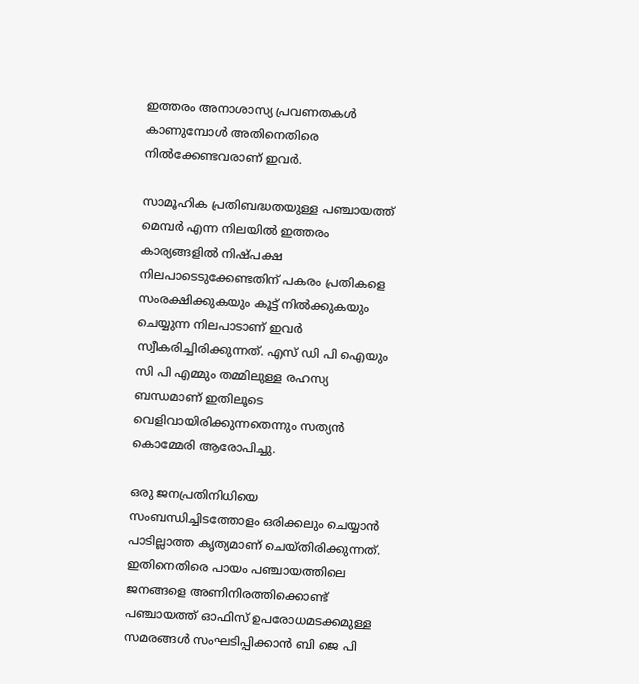ഇത്തരം അനാശാസ്യ പ്രവണതകൾ കാണുമ്പോൾ അതിനെതിരെ നിൽക്കേണ്ടവരാണ് ഇവർ.

സാമൂഹിക പ്രതിബദ്ധതയുള്ള പഞ്ചായത്ത് മെമ്പർ എന്ന നിലയിൽ ഇത്തരം കാര്യങ്ങളിൽ നിഷ്‌പക്ഷ നിലപാടെടുക്കേണ്ടതിന് പകരം പ്രതികളെ സംരക്ഷിക്കുകയും കൂട്ട് നിൽക്കുകയും ചെയ്യുന്ന നിലപാടാണ് ഇവർ സ്വീകരിച്ചിരിക്കുന്നത്. എസ് ഡി പി ഐയും സി പി എമ്മും തമ്മിലുള്ള രഹസ്യ ബന്ധമാണ് ഇതിലൂടെ വെളിവായിരിക്കുന്നതെന്നും സത്യൻ കൊമ്മേരി ആരോപിച്ചു.

ഒരു ജനപ്രതിനിധിയെ സംബന്ധിച്ചിടത്തോളം ഒരിക്കലും ചെയ്യാൻ പാടില്ലാത്ത കൃത്യമാണ് ചെയ്തിരിക്കുന്നത്. ഇതിനെതിരെ പായം പഞ്ചായത്തിലെ ജനങ്ങളെ അണിനിരത്തിക്കൊണ്ട് പഞ്ചായത്ത് ഓഫിസ് ഉപരോധമടക്കമുള്ള സമരങ്ങൾ സംഘടിപ്പിക്കാൻ ബി ജെ പി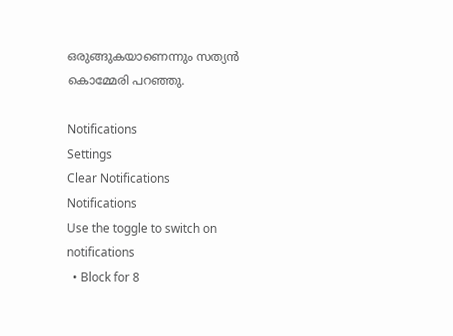ഒരുങ്ങുകയാണെന്നും സത്യൻ കൊമ്മേരി പറഞ്ഞു.

Notifications
Settings
Clear Notifications
Notifications
Use the toggle to switch on notifications
  • Block for 8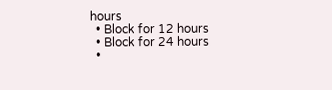hours
  • Block for 12 hours
  • Block for 24 hours
  •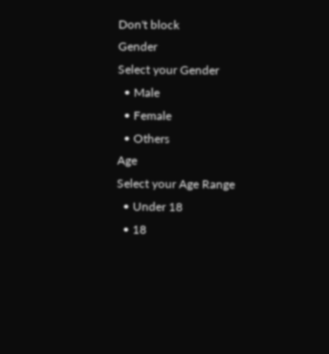Don't block
Gender
Select your Gender
  • Male
  • Female
  • Others
Age
Select your Age Range
  • Under 18
  • 18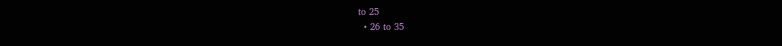to 25
  • 26 to 35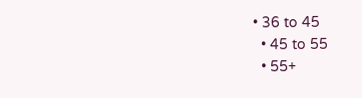• 36 to 45
  • 45 to 55
  • 55+